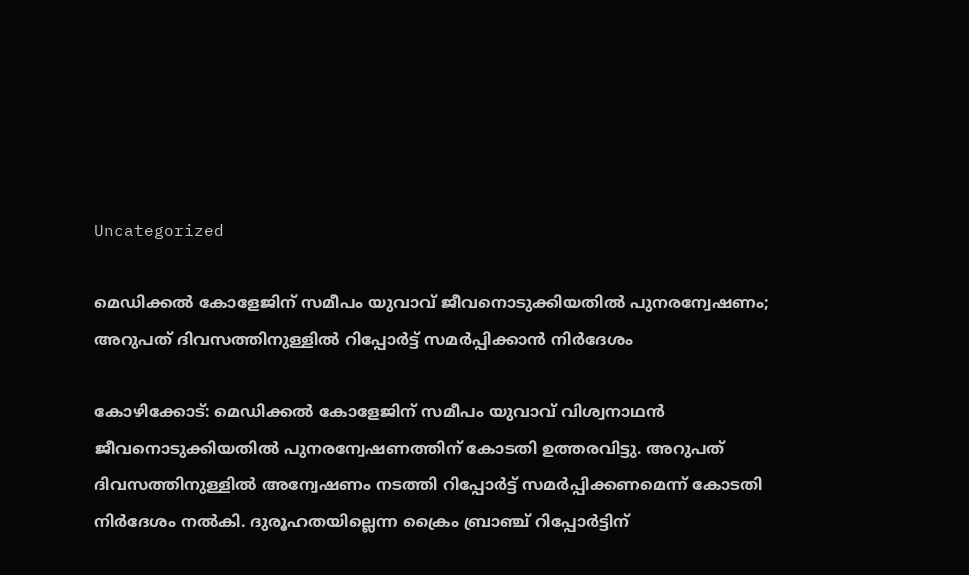Uncategorized

മെഡിക്കൽ കോളേജിന് സമീപം യുവാവ് ജീവനൊടുക്കിയതിൽ പുനരന്വേഷണം; അറുപത് ദിവസത്തിനുള്ളിൽ റിപ്പോർട്ട് സമർപ്പിക്കാൻ നിർദേശം

കോഴിക്കോട്: മെഡിക്കൽ കോളേജിന് സമീപം യുവാവ് വിശ്വനാഥൻ ജീവനൊടുക്കിയതിൽ പുനരന്വേഷണത്തിന് കോടതി ഉത്തരവിട്ടു. അറുപത് ദിവസത്തിനുള്ളിൽ അന്വേഷണം നടത്തി റിപ്പോർട്ട് സമർപ്പിക്കണമെന്ന് കോടതി നിർദേശം നൽകി. ദുരൂഹതയില്ലെന്ന ക്രൈം ബ്രാഞ്ച് റിപ്പോർട്ടിന്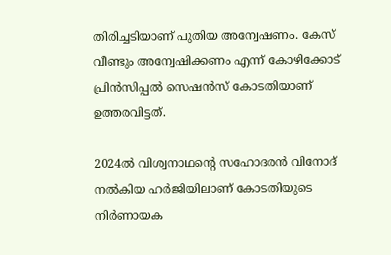തിരിച്ചടിയാണ് പുതിയ അന്വേഷണം. കേസ് വീണ്ടും അന്വേഷിക്കണം എന്ന് കോഴിക്കോട് പ്രിൻസിപ്പൽ സെഷൻസ് കോടതിയാണ് ഉത്തരവിട്ടത്.

2024ൽ വിശ്വനാഥൻ്റെ സഹോദരൻ വിനോദ് നൽകിയ ഹർജിയിലാണ് കോടതിയുടെ നിർണായക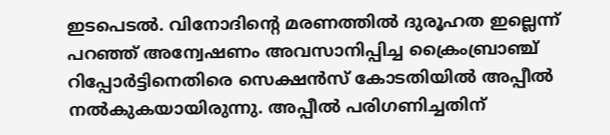ഇടപെടൽ. വിനോദിൻ്റെ മരണത്തിൽ ദുരൂഹത ഇല്ലെന്ന് പറഞ്ഞ് അന്വേഷണം അവസാനിപ്പിച്ച ക്രൈംബ്രാഞ്ച് റിപ്പോർട്ടിനെതിരെ സെക്ഷൻസ് കോടതിയിൽ അപ്പീൽ നൽകുകയായിരുന്നു. അപ്പീൽ പരിഗണിച്ചതിന്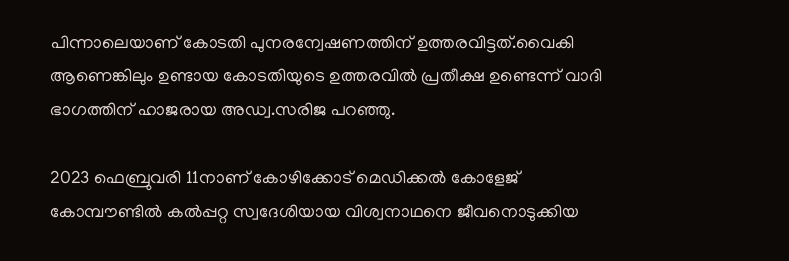പിന്നാലെയാണ് കോടതി പുനരന്വേഷണത്തിന് ഉത്തരവിട്ടത്.വൈകി ആണെങ്കിലും ഉണ്ടായ കോടതിയുടെ ഉത്തരവിൽ പ്രതീക്ഷ ഉണ്ടെന്ന് വാദി ഭാഗത്തിന് ഹാജരായ അഡ്വ.സരിജ പറഞ്ഞു.

2023 ഫെബ്രുവരി 11നാണ് കോഴിക്കോട് മെഡിക്കൽ കോളേജ് കോമ്പൗണ്ടിൽ കൽപ്പറ്റ സ്വദേശിയായ വിശ്വനാഥനെ ജീവനൊടുക്കിയ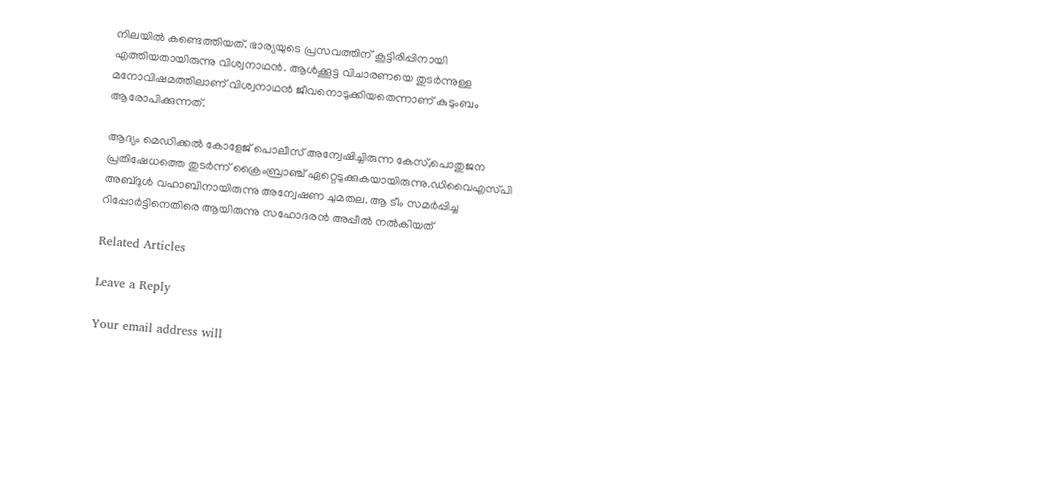നിലയിൽ കണ്ടെത്തിയത്. ഭാര്യയുടെ പ്രസവത്തിന് കൂട്ടിരിപ്പിനായി എത്തിയതായിരുന്നു വിശ്വനാഥൻ. ആൾക്കൂട്ട വിചാരണയെ തുടർന്നുള്ള മനോവിഷമത്തിലാണ് വിശ്വനാഥൻ ജീവനൊടുക്കിയതെന്നാണ് കുടുംബം ആരോപിക്കുന്നത്.

ആദ്യം മെഡിക്കൽ കോളേജ് പൊലീസ് അന്വേഷിച്ചിരുന്ന കേസ്,പൊതുജന പ്രതിഷേധത്തെ തുടർന്ന് ക്രൈംബ്രാഞ്ച് ഏറ്റെടുക്കുകയായിരുന്നു.ഡിവൈഎസ്‌പി അബ്ദുൾ വഹാബിനായിരുന്നു അന്വേഷണ ചുമതല. ആ ടീം സമർപ്പിച്ച റിപ്പോർട്ടിനെതിരെ ആയിരുന്നു സഹോദരൻ അപ്പീൽ നൽകിയത്

Related Articles

Leave a Reply

Your email address will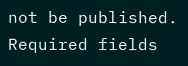not be published. Required fields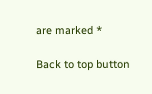are marked *

Back to top button